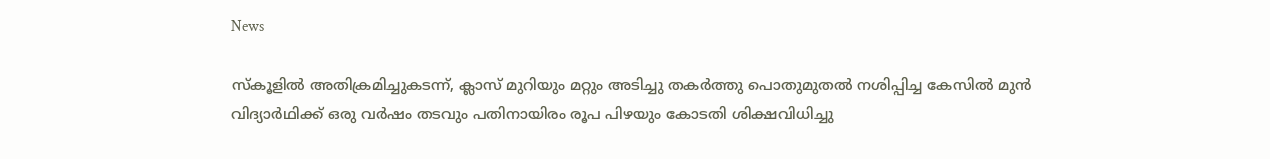News

സ്കൂളിൽ അതിക്രമിച്ചുകടന്ന്, ക്ലാസ് മുറിയും മറ്റും അടിച്ചു തകർത്തു പൊതുമുതൽ നശിപ്പിച്ച കേസിൽ മുൻ വിദ്യാർഥിക്ക് ഒരു വർഷം തടവും പതിനായിരം രൂപ പിഴയും കോടതി ശിക്ഷവിധിച്ചു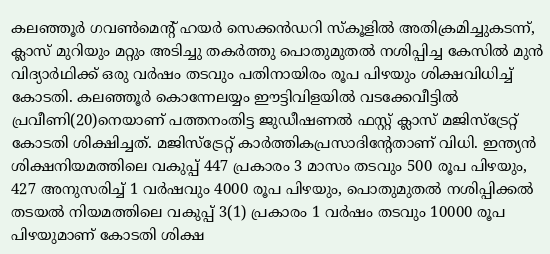കലഞ്ഞൂർ ഗവൺമെന്റ് ഹയർ സെക്കൻഡറി സ്കൂളിൽ അതിക്രമിച്ചുകടന്ന്, ക്ലാസ് മുറിയും മറ്റും അടിച്ചു തകർത്തു പൊതുമുതൽ നശിപ്പിച്ച കേസിൽ മുൻ വിദ്യാർഥിക്ക് ഒരു വർഷം തടവും പതിനായിരം രൂപ പിഴയും ശിക്ഷവിധിച്ച് കോടതി. കലഞ്ഞൂർ കൊന്നേലയ്യം ഈട്ടിവിളയിൽ വടക്കേവീട്ടിൽ പ്രവീണി(20)നെയാണ് പത്തനംതിട്ട ജുഡീഷണൽ ഫസ്റ്റ് ക്ലാസ് മജിസ്‌ട്രേറ്റ് കോടതി ശിക്ഷിച്ചത്. മജിസ്‌ട്രേറ്റ് കാർത്തികപ്രസാദിന്റേതാണ് വിധി. ഇന്ത്യൻ ശിക്ഷനിയമത്തിലെ വകുപ്പ് 447 പ്രകാരം 3 മാസം തടവും 500 രൂപ പിഴയും, 427 അനുസരിച്ച് 1 വർഷവും 4000 രൂപ പിഴയും, പൊതുമുതൽ നശിപ്പിക്കൽ തടയൽ നിയമത്തിലെ വകുപ്പ് 3(1) പ്രകാരം 1 വർഷം തടവും 10000 രൂപ പിഴയുമാണ് കോടതി ശിക്ഷ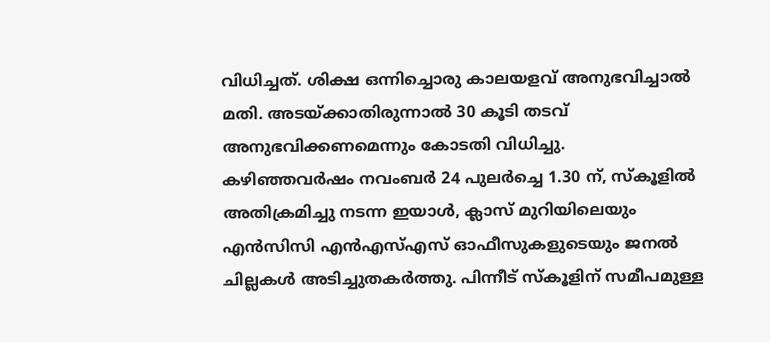വിധിച്ചത്. ശിക്ഷ ഒന്നിച്ചൊരു കാലയളവ് അനുഭവിച്ചാൽ മതി. അടയ്ക്കാതിരുന്നാൽ 30 കൂടി തടവ് അനുഭവിക്കണമെന്നും കോടതി വിധിച്ചു.
കഴിഞ്ഞവർഷം നവംബർ 24 പുലർച്ചെ 1.30 ന്, സ്കൂളിൽ അതിക്രമിച്ചു നടന്ന ഇയാൾ, ക്ലാസ് മുറിയിലെയും എൻസിസി എൻഎസ്എസ് ഓഫീസുകളുടെയും ജനൽ ചില്ലകൾ അടിച്ചുതകർത്തു. പിന്നീട് സ്കൂളിന് സമീപമുള്ള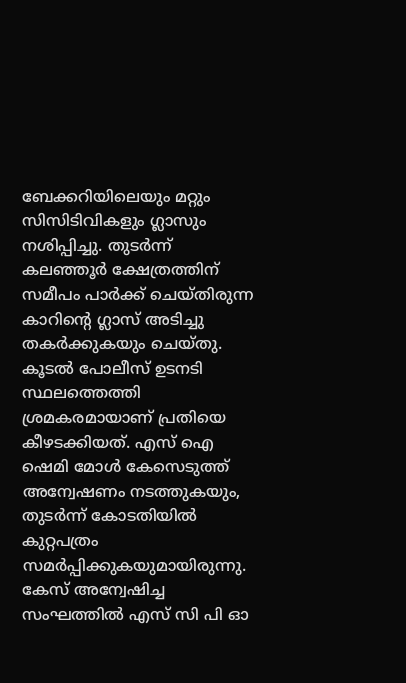ബേക്കറിയിലെയും മറ്റും സിസിടിവികളും ഗ്ലാസും നശിപ്പിച്ചു. തുടർന്ന് കലഞ്ഞൂർ ക്ഷേത്രത്തിന് സമീപം പാർക്ക് ചെയ്തിരുന്ന കാറിന്റെ ഗ്ലാസ് അടിച്ചു തകർക്കുകയും ചെയ്തു.
കൂടൽ പോലീസ് ഉടനടി സ്ഥലത്തെത്തി ശ്രമകരമായാണ് പ്രതിയെ കീഴടക്കിയത്. എസ് ഐ ഷെമി മോൾ കേസെടുത്ത് അന്വേഷണം നടത്തുകയും, തുടർന്ന് കോടതിയിൽ കുറ്റപത്രം സമർപ്പിക്കുകയുമായിരുന്നു. കേസ് അന്വേഷിച്ച സംഘത്തിൽ എസ് സി പി ഓ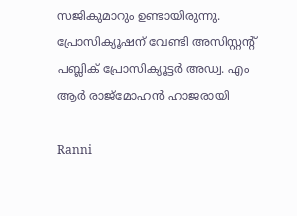സജികുമാറും ഉണ്ടായിരുന്നു. പ്രോസിക്യൂഷന് വേണ്ടി അസിസ്റ്റന്റ് പബ്ലിക് പ്രോസിക്യൂട്ടർ അഡ്വ. എം ആർ രാജ്മോഹൻ ഹാജരായി

Ranni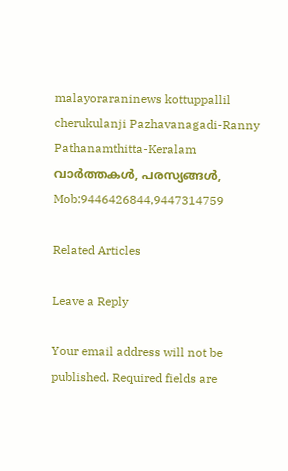malayoraraninews kottuppallil cherukulanji Pazhavanagadi-Ranny Pathanamthitta-Keralam വാർത്തകൾ, പരസ്യങ്ങൾ, Mob:9446426844,9447314759

Related Articles

Leave a Reply

Your email address will not be published. Required fields are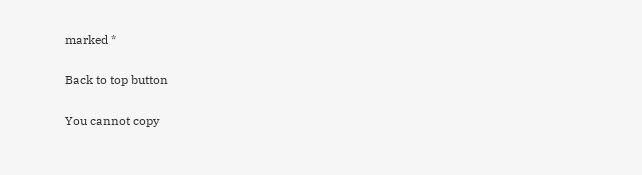marked *

Back to top button

You cannot copy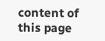content of this page